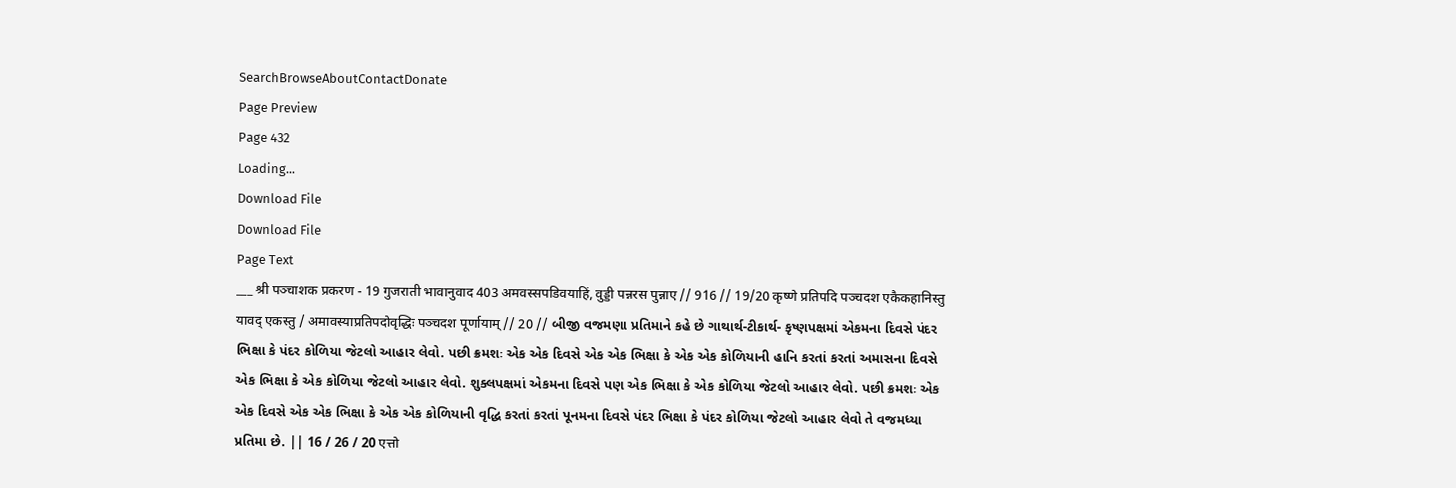SearchBrowseAboutContactDonate
Page Preview
Page 432
Loading...
Download File
Download File
Page Text
___ श्री पञ्चाशक प्रकरण - 19 गुजराती भावानुवाद 403 अमवस्सपडिवयाहिं, वुड्डी पन्नरस पुन्नाए // 916 // 19/20 कृष्णे प्रतिपदि पञ्चदश एकैकहानिस्तु यावद् एकस्तु / अमावस्याप्रतिपदोवृद्धिः पञ्चदश पूर्णायाम् // 20 // બીજી વજમણા પ્રતિમાને કહે છે ગાથાર્થ-ટીકાર્થ- કૃષ્ણપક્ષમાં એકમના દિવસે પંદર ભિક્ષા કે પંદર કોળિયા જેટલો આહાર લેવો. પછી ક્રમશઃ એક એક દિવસે એક એક ભિક્ષા કે એક એક કોળિયાની હાનિ કરતાં કરતાં અમાસના દિવસે એક ભિક્ષા કે એક કોળિયા જેટલો આહાર લેવો. શુક્લપક્ષમાં એકમના દિવસે પણ એક ભિક્ષા કે એક કોળિયા જેટલો આહાર લેવો. પછી ક્રમશઃ એક એક દિવસે એક એક ભિક્ષા કે એક એક કોળિયાની વૃદ્ધિ કરતાં કરતાં પૂનમના દિવસે પંદર ભિક્ષા કે પંદર કોળિયા જેટલો આહાર લેવો તે વજમધ્યા પ્રતિમા છે. || 16 / 26 / 20 एत्तो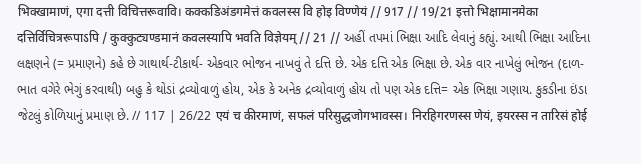भिक्खामाणं, एगा दत्ती विचित्तरूवावि। कक्कडिअंडगमेत्तं कवलस्स वि होइ विण्णेयं // 917 // 19/21 इत्तो भिक्षामानमेका दत्तिर्विचित्ररूपाऽपि / कुक्कुट्यण्डमानं कवलस्यापि भवति विज्ञेयम् // 21 // અહીં તપમાં ભિક્ષા આદિ લેવાનું કહ્યું. આથી ભિક્ષા આદિના લક્ષણને (= પ્રમાણને) કહે છે ગાથાર્થ-ટીકાર્થ- એકવાર ભોજન નાખવું તે દત્તિ છે. એક દત્તિ એક ભિક્ષા છે. એક વાર નાખેલું ભોજન (દાળ-ભાત વગેરે ભેગું કરવાથી) બહુ કે થોડાં દ્રવ્યોવાળું હોય, એક કે અનેક દ્રવ્યોવાળું હોય તો પણ એક દત્તિ= એક ભિક્ષા ગણાય. કુકડીના ઇંડા જેટલું કોળિયાનું પ્રમાણ છે. // 117 | 26/22 एयं च कीरमाणं, सफलं परिसुद्धजोगभावस्स। निरहिगरणस्स णेयं, इयरस्स न तारिसं होई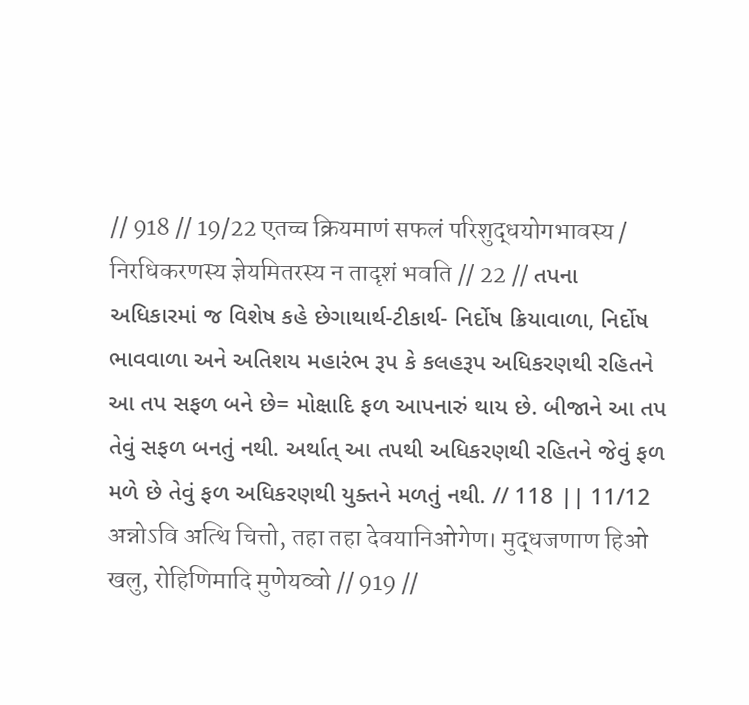// 918 // 19/22 एतच्च क्रियमाणं सफलं परिशुद्धयोगभावस्य / निरधिकरणस्य ज्ञेयमितरस्य न तादृशं भवति // 22 // તપના અધિકારમાં જ વિશેષ કહે છેગાથાર્થ-ટીકાર્થ- નિર્દોષ ક્રિયાવાળા, નિર્દોષ ભાવવાળા અને અતિશય મહારંભ રૂપ કે કલહરૂપ અધિકરણથી રહિતને આ તપ સફળ બને છે= મોક્ષાદિ ફળ આપનારું થાય છે. બીજાને આ તપ તેવું સફળ બનતું નથી. અર્થાત્ આ તપથી અધિકરણથી રહિતને જેવું ફળ મળે છે તેવું ફળ અધિકરણથી યુક્તને મળતું નથી. // 118 || 11/12 अन्नोऽवि अत्थि चित्तो, तहा तहा देवयानिओगेण। मुद्धजणाण हिओ खलु, रोहिणिमादि मुणेयव्वो // 919 //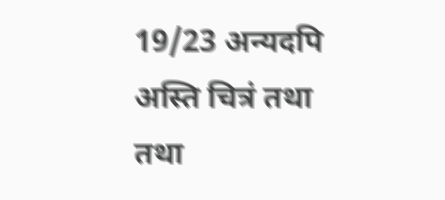19/23 अन्यदपि अस्ति चित्रं तथा तथा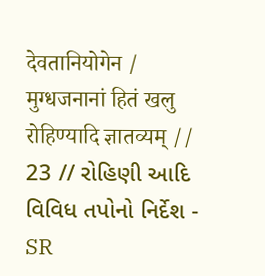देवतानियोगेन / मुग्धजनानां हितं खलु रोहिण्यादि ज्ञातव्यम् // 23 // રોહિણી આદિ વિવિધ તપોનો નિર્દેશ -
SR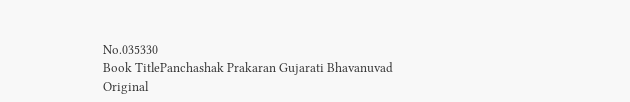No.035330
Book TitlePanchashak Prakaran Gujarati Bhavanuvad
Original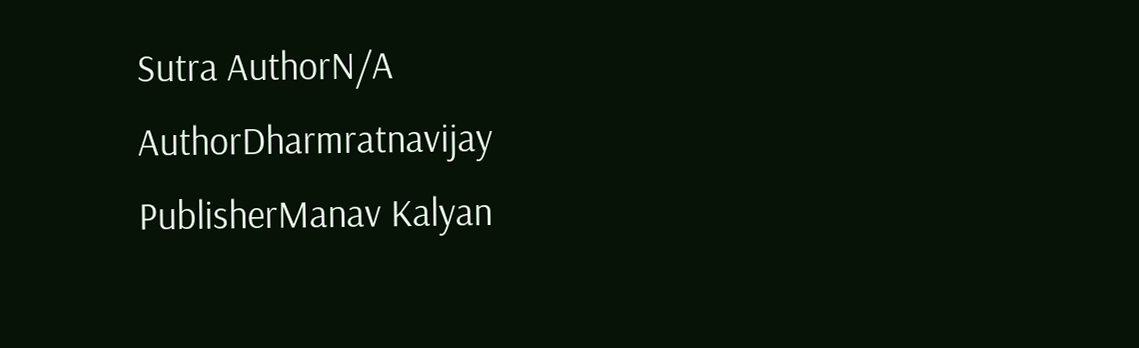Sutra AuthorN/A
AuthorDharmratnavijay
PublisherManav Kalyan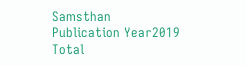Samsthan
Publication Year2019
Total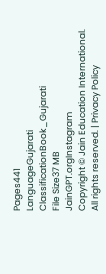Pages441
LanguageGujarati
ClassificationBook_Gujarati
File Size37 MB
JainGPT.orgInstagram
Copyright © Jain Education International. All rights reserved. | Privacy Policy